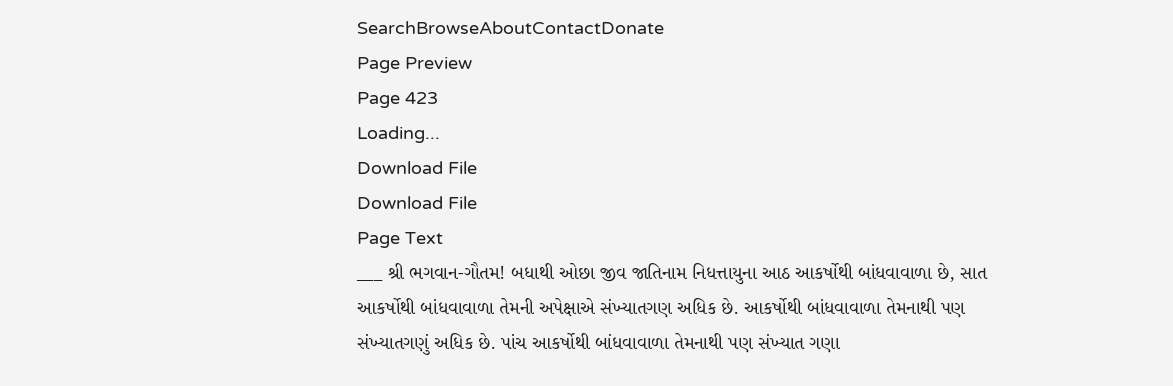SearchBrowseAboutContactDonate
Page Preview
Page 423
Loading...
Download File
Download File
Page Text
___ શ્રી ભગવાન-ગૌતમ! બધાથી ઓછા જીવ જાતિનામ નિધત્તાયુના આઠ આકર્ષોથી બાંધવાવાળા છે, સાત આકર્ષોથી બાંધવાવાળા તેમની અપેક્ષાએ સંખ્યાતગણ અધિક છે. આકર્ષોથી બાંધવાવાળા તેમનાથી પણ સંખ્યાતગણું અધિક છે. પાંચ આકર્ષોથી બાંધવાવાળા તેમનાથી પણ સંખ્યાત ગણા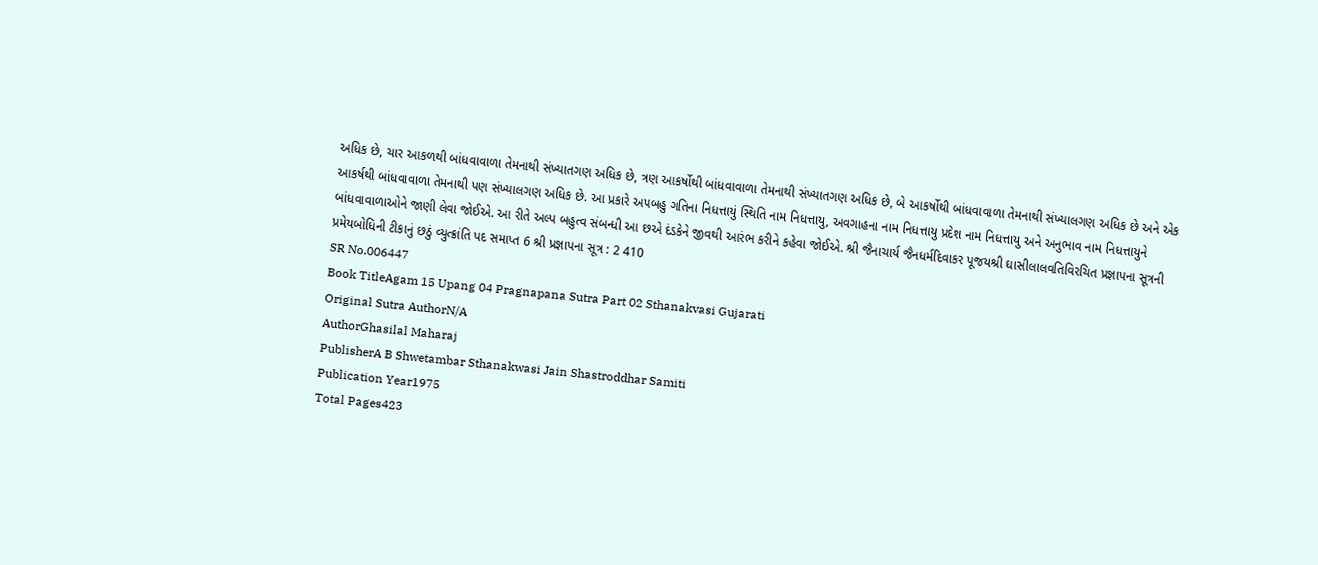અધિક છે, ચાર આકળથી બાંધવાવાળા તેમનાથી સંખ્યાતગણ અધિક છે, ત્રણ આકર્ષોથી બાંધવાવાળા તેમનાથી સંખ્યાતગણ અધિક છે, બે આકર્ષોથી બાંધવાવાળા તેમનાથી સંખ્યાલગણ અધિક છે અને એક આકર્ષથી બાંધવાવાળા તેમનાથી પણ સંખ્યાલગણ અધિક છે. આ પ્રકારે અ૫બહુ ગતિના નિધત્તાયું સ્થિતિ નામ નિધત્તાયુ, અવગાહના નામ નિધત્તાયુ પ્રદેશ નામ નિધત્તાયુ અને અનુભાવ નામ નિધત્તાયુને બાંધવાવાળાઓને જાણી લેવા જોઈએ. આ રીતે અલ્પ બહુત્વ સંબન્ધી આ છએ દંડકેને જીવથી આરંભ કરીને કહેવા જોઈએ. શ્રી જૈનાચાર્ય જૈનધર્મદિવાકર પૂજયશ્રી ઘાસીલાલવતિવિરચિત પ્રજ્ઞાપના સૂત્રની પ્રમેયબોધિની ટીકાનું છઠું વ્યુત્ક્રાંતિ પદ સમાપ્ત 6 શ્રી પ્રજ્ઞાપના સૂત્ર : 2 410
SR No.006447
Book TitleAgam 15 Upang 04 Pragnapana Sutra Part 02 Sthanakvasi Gujarati
Original Sutra AuthorN/A
AuthorGhasilal Maharaj
PublisherA B Shwetambar Sthanakwasi Jain Shastroddhar Samiti
Publication Year1975
Total Pages423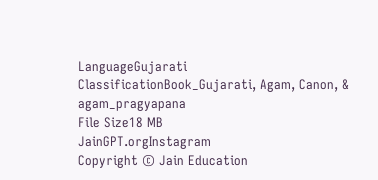LanguageGujarati
ClassificationBook_Gujarati, Agam, Canon, & agam_pragyapana
File Size18 MB
JainGPT.orgInstagram
Copyright © Jain Education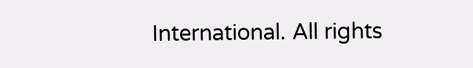International. All rights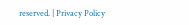reserved. | Privacy Policy